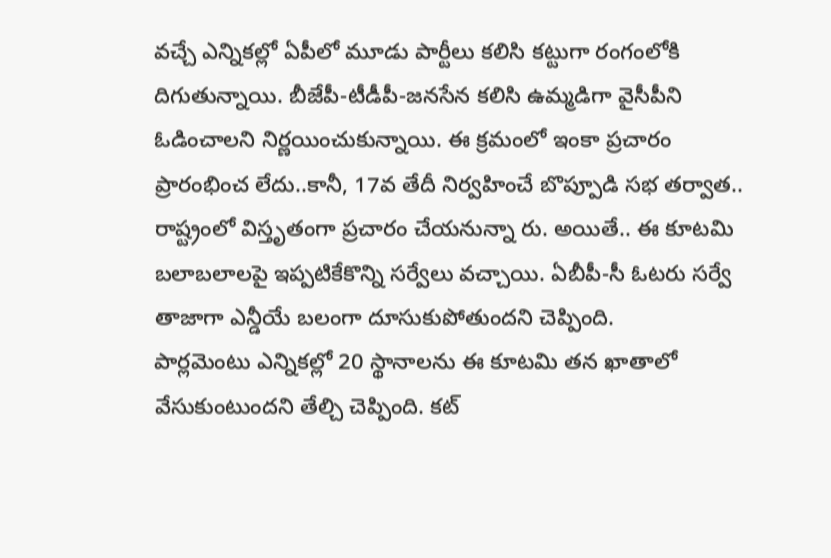వచ్చే ఎన్నికల్లో ఏపీలో మూడు పార్టీలు కలిసి కట్టుగా రంగంలోకి దిగుతున్నాయి. బీజేపీ-టీడీపీ-జనసేన కలిసి ఉమ్మడిగా వైసీపీని ఓడించాలని నిర్ణయించుకున్నాయి. ఈ క్రమంలో ఇంకా ప్రచారం ప్రారంభించ లేదు..కానీ, 17వ తేదీ నిర్వహించే బొప్పూడి సభ తర్వాత.. రాష్ట్రంలో విస్తృతంగా ప్రచారం చేయనున్నా రు. అయితే.. ఈ కూటమి బలాబలాలపై ఇప్పటికేకొన్ని సర్వేలు వచ్చాయి. ఏబీపీ-సీ ఓటరు సర్వే తాజాగా ఎన్డీయే బలంగా దూసుకుపోతుందని చెప్పింది.
పార్లమెంటు ఎన్నికల్లో 20 స్థానాలను ఈ కూటమి తన ఖాతాలో వేసుకుంటుందని తేల్చి చెప్పింది. కట్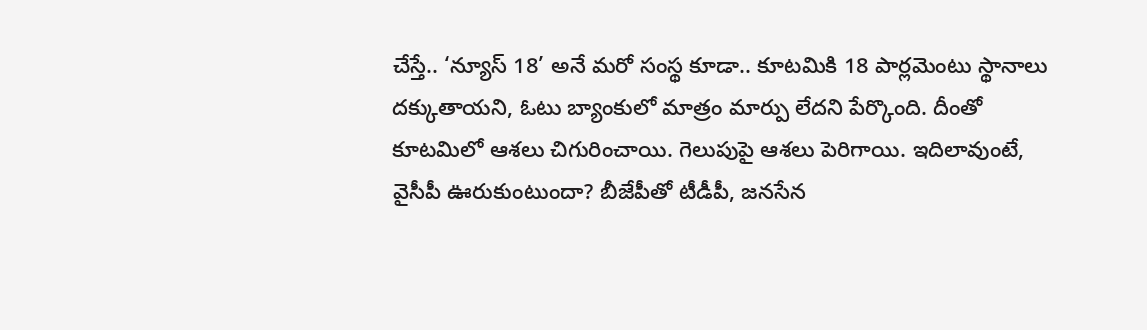చేస్తే.. ‘న్యూస్ 18’ అనే మరో సంస్థ కూడా.. కూటమికి 18 పార్లమెంటు స్థానాలు దక్కుతాయని, ఓటు బ్యాంకులో మాత్రం మార్పు లేదని పేర్కొంది. దీంతో కూటమిలో ఆశలు చిగురించాయి. గెలుపుపై ఆశలు పెరిగాయి. ఇదిలావుంటే, వైసీపీ ఊరుకుంటుందా? బీజేపీతో టీడీపీ, జనసేన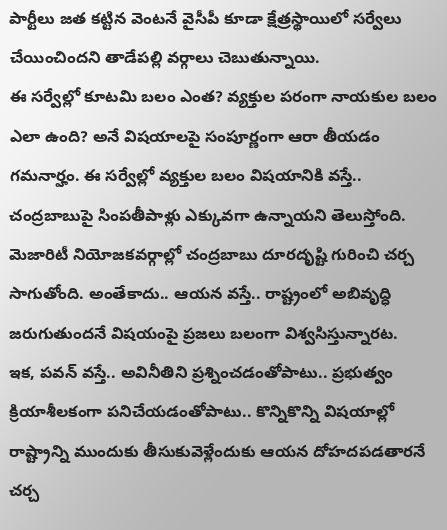పార్టీలు జత కట్టిన వెంటనే వైసీపీ కూడా క్షేత్రస్థాయిలో సర్వేలు చేయించిందని తాడేపల్లి వర్గాలు చెబుతున్నాయి.
ఈ సర్వేల్లో కూటమి బలం ఎంత? వ్యక్తుల పరంగా నాయకుల బలం ఎలా ఉంది? అనే విషయాలపై సంపూర్ణంగా ఆరా తీయడం గమనార్హం. ఈ సర్వేల్లో వ్యక్తుల బలం విషయానికి వస్తే.. చంద్రబాబుపై సింపతీపాళ్లు ఎక్కువగా ఉన్నాయని తెలుస్తోంది. మెజారిటీ నియోజకవర్గాల్లో చంద్రబాబు దూరదృష్టి గురించి చర్చ సాగుతోంది. అంతేకాదు.. ఆయన వస్తే.. రాష్ట్రంలో అబివృద్ధి జరుగుతుందనే విషయంపై ప్రజలు బలంగా విశ్వసిస్తున్నారట.
ఇక, పవన్ వస్తే.. అవినీతిని ప్రశ్నించడంతోపాటు.. ప్రభుత్వం క్రియాశీలకంగా పనిచేయడంతోపాటు.. కొన్నికొన్ని విషయాల్లో రాష్ట్రాన్ని ముందుకు తీసుకువెళ్లేందుకు ఆయన దోహదపడతారనే చర్చ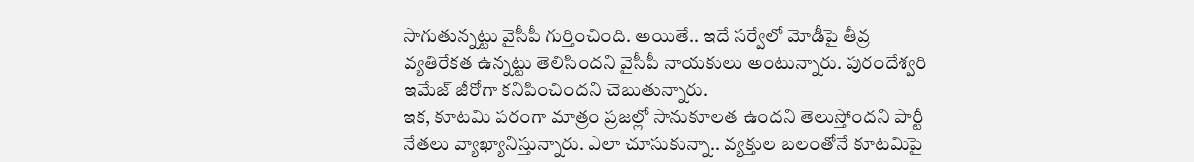సాగుతున్నట్టు వైసీపీ గుర్తించింది. అయితే.. ఇదే సర్వేలో మోడీపై తీవ్ర వ్యతిరేకత ఉన్నట్టు తెలిసిందని వైసీపీ నాయకులు అంటున్నారు. పురందేశ్వరి ఇమేజ్ జీరోగా కనిపించిందని చెబుతున్నారు.
ఇక, కూటమి పరంగా మాత్రం ప్రజల్లో సానుకూలత ఉందని తెలుస్తోందని పార్టీ నేతలు వ్యాఖ్యానిస్తున్నారు. ఎలా చూసుకున్నా.. వ్యక్తుల బలంతోనే కూటమిపై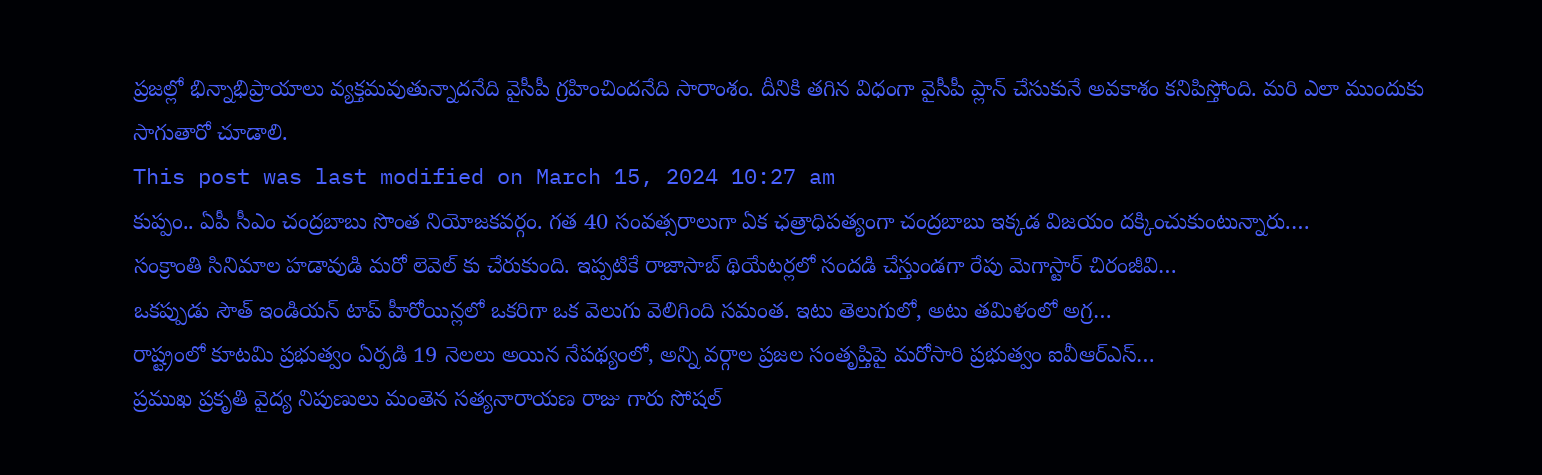ప్రజల్లో భిన్నాభిప్రాయాలు వ్యక్తమవుతున్నాదనేది వైసీపీ గ్రహించిందనేది సారాంశం. దీనికి తగిన విధంగా వైసీపీ ప్లాన్ చేసుకునే అవకాశం కనిపిస్తోంది. మరి ఎలా ముందుకు సాగుతారో చూడాలి.
This post was last modified on March 15, 2024 10:27 am
కుప్పం.. ఏపీ సీఎం చంద్రబాబు సొంత నియోజకవర్గం. గత 40 సంవత్సరాలుగా ఏక ఛత్రాధిపత్యంగా చంద్రబాబు ఇక్కడ విజయం దక్కించుకుంటున్నారు.…
సంక్రాంతి సినిమాల హడావుడి మరో లెవెల్ కు చేరుకుంది. ఇప్పటికే రాజాసాబ్ థియేటర్లలో సందడి చేస్తుండగా రేపు మెగాస్టార్ చిరంజీవి…
ఒకప్పుడు సౌత్ ఇండియన్ టాప్ హీరోయిన్లలో ఒకరిగా ఒక వెలుగు వెలిగింది సమంత. ఇటు తెలుగులో, అటు తమిళంలో అగ్ర…
రాష్ట్రంలో కూటమి ప్రభుత్వం ఏర్పడి 19 నెలలు అయిన నేపథ్యంలో, అన్ని వర్గాల ప్రజల సంతృప్తిపై మరోసారి ప్రభుత్వం ఐవీఆర్ఎస్…
ప్రముఖ ప్రకృతి వైద్య నిపుణులు మంతెన సత్యనారాయణ రాజు గారు సోషల్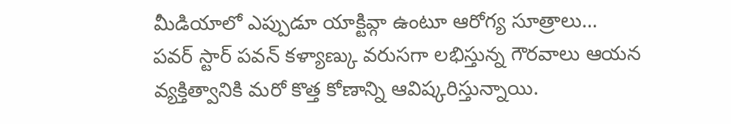మీడియాలో ఎప్పుడూ యాక్టివ్గా ఉంటూ ఆరోగ్య సూత్రాలు…
పవర్ స్టార్ పవన్ కళ్యాణ్కు వరుసగా లభిస్తున్న గౌరవాలు ఆయన వ్యక్తిత్వానికి మరో కొత్త కోణాన్ని ఆవిష్కరిస్తున్నాయి.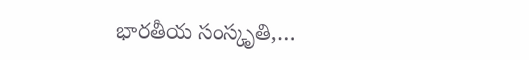భారతీయ సంస్కృతి,…